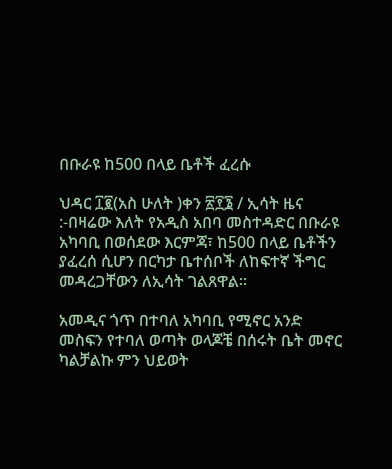በቡራዩ ከ500 በላይ ቤቶች ፈረሱ

ህዳር ፲፪(አስ ሁለት )ቀን ፳፻፮ / ኢሳት ዜና :-በዛሬው እለት የአዲስ አበባ መስተዳድር በቡራዩ አካባቢ በወሰደው እርምጃ፣ ከ500 በላይ ቤቶችን ያፈረሰ ሲሆን በርካታ ቤተሰቦች ለከፍተኛ ችግር መዳረጋቸውን ለኢሳት ገልጸዋል።

አመዲና ጎጥ በተባለ አካባቢ የሚኖር አንድ መስፍን የተባለ ወጣት ወላጆቼ በሰሩት ቤት መኖር ካልቻልኩ ምን ህይወት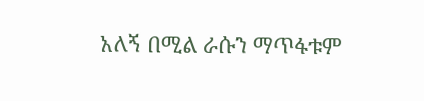አለኝ በሚል ራሱን ማጥፋቱም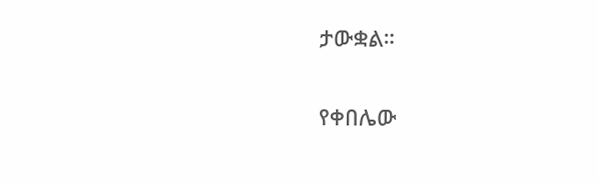ታውቋል።

የቀበሌው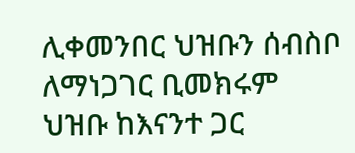ሊቀመንበር ህዝቡን ሰብስቦ ለማነጋገር ቢመክሩም ህዝቡ ከእናንተ ጋር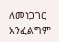ለመነጋገር አንፈልግም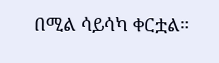በሚል ሳይሳካ ቀርቷል።